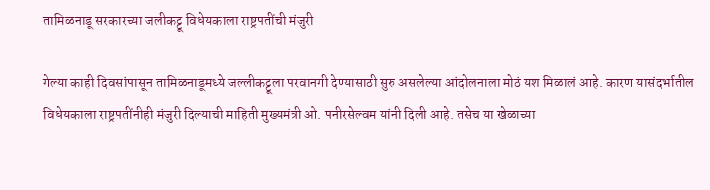तामिळनाडू सरकारच्या जलीकट्टू विधेयकाला राष्ट्रपतींची मंजुरी

गेल्या काही दिवसांपासून तामिळनाडूमध्ये जल्लीकट्टूला परवानगी देण्यासाठी सुरु असलेल्या आंदोलनाला मोठं यश मिळालं आहे. कारण यासंदर्भातील विधेयकाला राष्ट्रपतींनीही मंजुरी दिल्याची माहिती मुख्यमंत्री ओ. पनीरसेल्वम यांनी दिली आहे. तसेच या खेळाच्या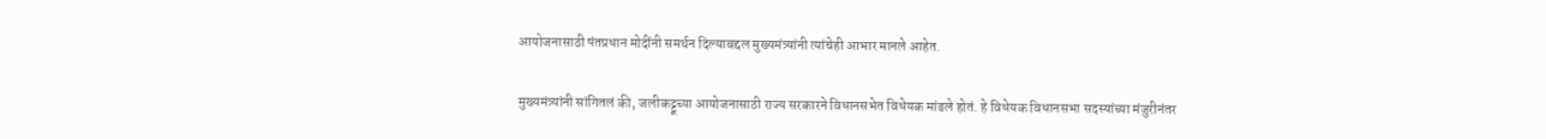आयोजनासाठी पंतप्रधान मोदींनी समर्थन दिल्याबद्दल मुख्यमंत्र्यांनी त्यांचेही आभार मानले आहेत.

मुख्यमंत्र्यांनी सांगितलं की, जलीकट्टूच्या आयोजनासाठी राज्य सरकारने विधानसभेत विधेयक मांडले होतं. हे विधेयक विधानसभा सदस्यांच्या मंजुरीनंतर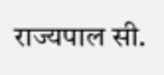राज्यपाल सी.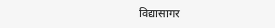विद्यासागर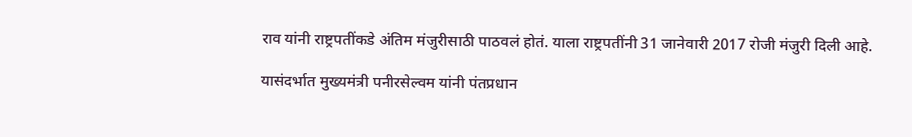राव यांनी राष्ट्रपतींकडे अंतिम मंजुरीसाठी पाठवलं होतं. याला राष्ट्रपतींनी 31 जानेवारी 2017 रोजी मंजुरी दिली आहे.

यासंदर्भात मुख्यमंत्री पनीरसेल्वम यांनी पंतप्रधान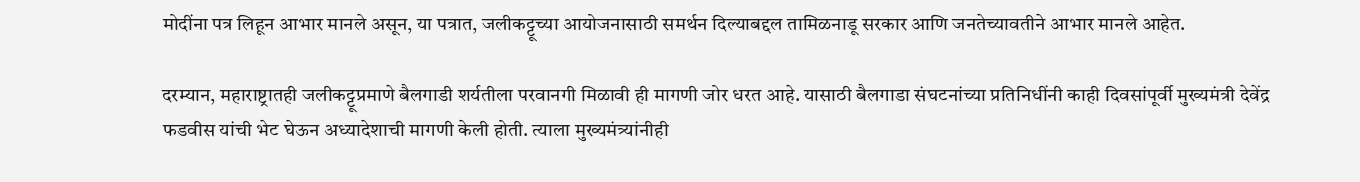मोदींना पत्र लिहून आभार मानले असून, या पत्रात, जलीकट्टूच्या आयोजनासाठी समर्थन दिल्याबद्दल तामिळनाडू सरकार आणि जनतेच्यावतीने आभार मानले आहेत.

दरम्यान, महाराष्ट्रातही जलीकट्टूप्रमाणे बैलगाडी शर्यतीला परवानगी मिळावी ही मागणी जोर धरत आहे. यासाठी बैलगाडा संघटनांच्या प्रतिनिधींनी काही दिवसांपूर्वी मुख्यमंत्री देवेंद्र फडवीस यांची भेट घेऊन अध्यादेशाची मागणी केली होती. त्याला मुख्यमंत्र्यांनीही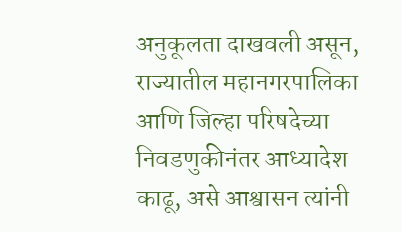अनुकूलता दाखवली असून, राज्यातील महानगरपालिका आणि जिल्हा परिषदेच्या निवडणुकीनंतर आध्यादेश काढू, असे आश्वासन त्यांनी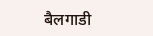बैलगाडी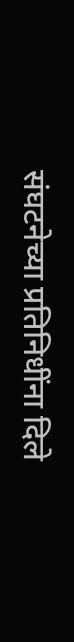संघटनेच्या प्रतिनिधींना दिले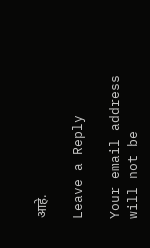आहे.

Leave a Reply

Your email address will not be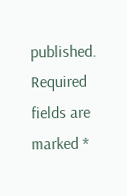published. Required fields are marked *